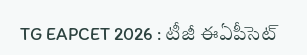TG EAPCET 2026 : టీజీ ఈఏపీసెట్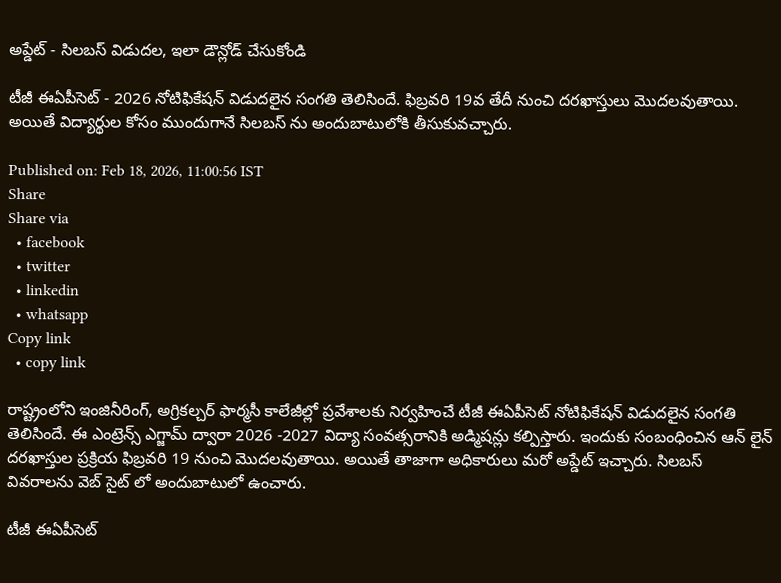అప్డేట్ - సిలబస్ విడుదల, ఇలా డౌన్లోడ్ చేసుకోండి

టీజీ ఈఏపీసెట్ - 2026 నోటిఫికేషన్ విడుదలైన సంగతి తెలిసిందే. ఫిబ్రవరి 19వ తేదీ నుంచి దరఖాస్తులు మొదలవుతాయి. అయితే విద్యార్థుల కోసం ముందుగానే సిలబస్ ను అందుబాటులోకి తీసుకువచ్చారు.

Published on: Feb 18, 2026, 11:00:56 IST
Share
Share via
  • facebook
  • twitter
  • linkedin
  • whatsapp
Copy link
  • copy link

రాష్ట్రంలోని ఇంజినీరింగ్, అగ్రికల్చర్ ఫార్మసీ కాలేజీల్లో ప్రవేశాలకు నిర్వహించే టీజీ ఈఏపీసెట్ నోటిఫికేషన్ విడుదలైన సంగతి తెలిసిందే. ఈ ఎంట్రెన్స్ ఎగ్జామ్ ద్వారా 2026 -2027 విద్యా సంవత్సరానికి అడ్మిషన్లు కల్పిస్తారు. ఇందుకు సంబంధించిన ఆన్ లైన్ దరఖాస్తుల ప్రక్రియ ఫిబ్రవరి 19 నుంచి మొదలవుతాయి. అయితే తాజాగా అధికారులు మరో అప్డేట్ ఇచ్చారు. సిలబస్ వివరాలను వెబ్ సైట్ లో అందుబాటులో ఉంచారు.

టీజీ ఈఏపీసెట్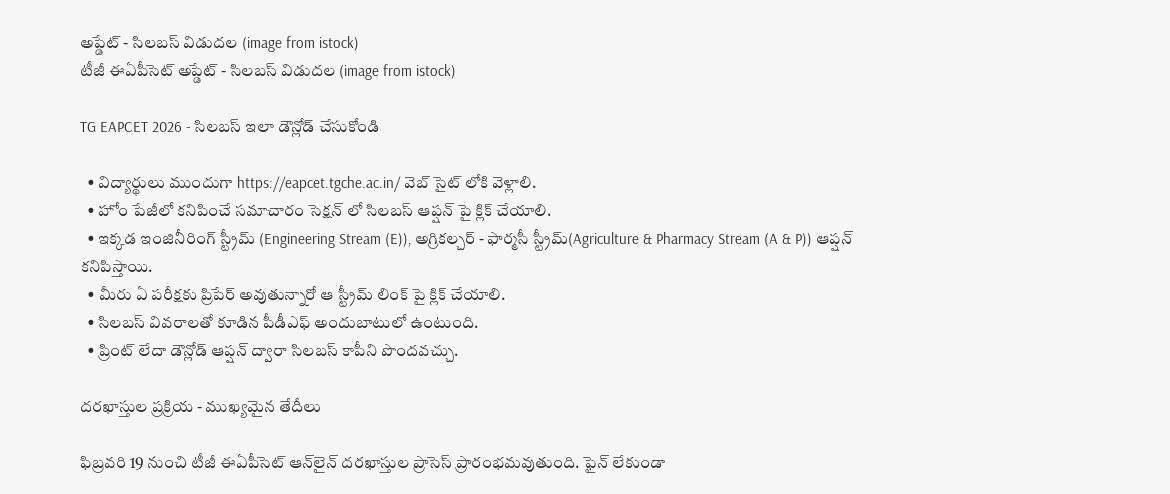అప్డేట్ - సిలబస్ విడుదల (image from istock)
టీజీ ఈఏపీసెట్ అప్డేట్ - సిలబస్ విడుదల (image from istock)

TG EAPCET 2026 - సిలబస్ ఇలా డౌన్లోడ్ చేసుకోండి

  • విద్యార్థులు ముందుగా https://eapcet.tgche.ac.in/ వెబ్ సైట్ లోకి వెళ్లాలి.
  • హోం పేజీలో కనిపించే సమాచారం సెక్షన్ లో సిలబస్ ఆప్షన్ పై క్లిక్ చేయాలి.
  • ఇక్కడ ఇంజినీరింగ్ స్ట్రీమ్ (Engineering Stream (E)), అగ్రికల్చర్ - ఫార్మసీ స్ట్రీమ్(Agriculture & Pharmacy Stream (A & P)) ఆప్షన్ కనిపిస్తాయి.
  • మీరు ఏ పరీక్షకు ప్రిపేర్ అవుతున్నారో ఆ స్ట్రీమ్ లింక్ పై క్లిక్ చేయాలి.
  • సిలబస్ వివరాలతో కూడిన పీడీఎఫ్ అందుబాటులో ఉంటుంది.
  • ప్రింట్ లేదా డౌన్లోడ్ ఆప్షన్ ద్వారా సిలబస్ కాపీని పొందవచ్చు.

దరఖాస్తుల ప్రక్రియ - ముఖ్యమైన తేదీలు

ఫిబ్రవరి 19 నుంచి టీజీ ఈఏపీసెట్ ఆన్‌లైన్ దరఖాస్తుల ప్రాసెస్ ప్రారంభమవుతుంది. ఫైన్ లేకుండా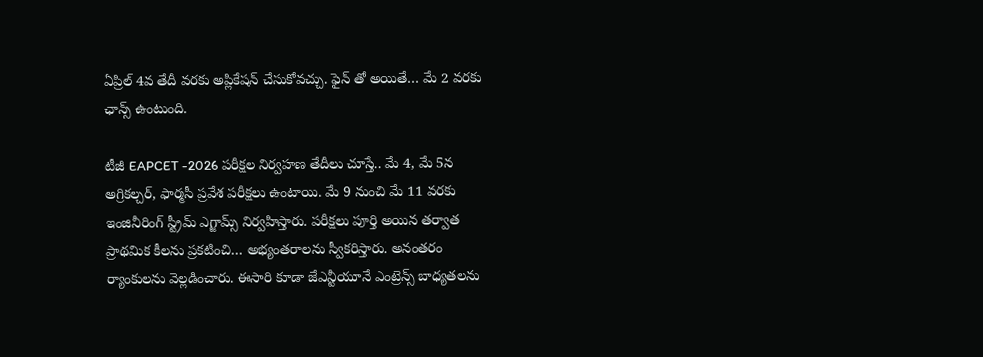ఏప్రిల్ 4వ తేదీ వరకు అప్లికేషన్ చేసుకోవచ్చు. ఫైన్ తో అయితే… మే 2 వరకు ఛాన్స్ ఉంటుంది.

టీజీ EAPCET -2026 పరీక్షల నిర్వహణ తేదీలు చూస్తే.. మే 4, మే 5న అగ్రికల్చర్, ఫార్మసీ ప్రవేశ పరీక్షలు ఉంటాయి. మే 9 నుంచి మే 11 వరకు ఇంజినీరింగ్ స్ట్రీమ్ ఎగ్జామ్స్ నిర్వహిస్తారు. పరీక్షలు పూర్తి అయిన తర్వాత ప్రాథమిక కీలను ప్రకటించి… అభ్యంతరాలను స్వీకరిస్తారు. అనంతరం ర్యాంకులను వెల్లడించారు. ఈసారి కూడా జేఎన్టీయూనే ఎంట్రెన్స్ బాధ్యతలను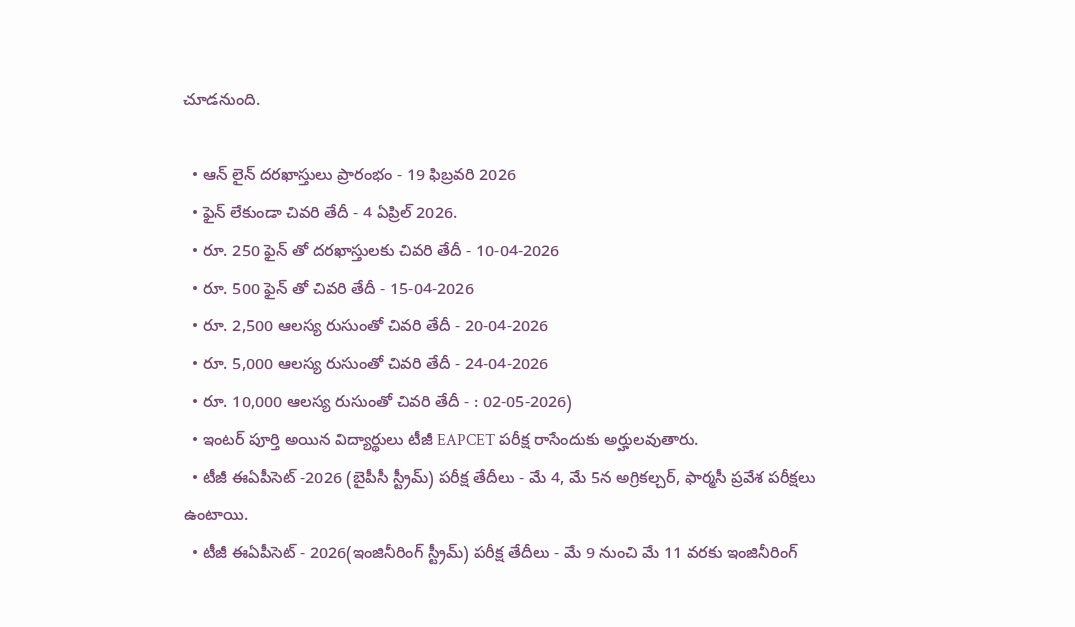చూడనుంది.

  • ఆన్ లైన్ దరఖాస్తులు ప్రారంభం - 19 ఫిబ్రవరి 2026
  • ఫైన్ లేకుండా చివరి తేదీ - 4 ఏప్రిల్ 2026.
  • రూ. 250 ఫైన్ తో దరఖాస్తులకు చివరి తేదీ - 10-04-2026
  • రూ. 500 ఫైన్ తో చివరి తేదీ - 15-04-2026
  • రూ. 2,500 ఆలస్య రుసుంతో చివరి తేదీ - 20-04-2026
  • రూ. 5,000 ఆలస్య రుసుంతో చివరి తేదీ - 24-04-2026
  • రూ. 10,000 ఆలస్య రుసుంతో చివరి తేదీ - : 02-05-2026)
  • ఇంటర్ పూర్తి అయిన విద్యార్థులు టీజీ EAPCET పరీక్ష రాసేందుకు అర్హులవుతారు.
  • టీజీ ఈఏపీసెట్ -2026 (బైపీసీ స్ట్రీమ్) పరీక్ష తేదీలు - మే 4, మే 5న అగ్రికల్చర్, ఫార్మసీ ప్రవేశ పరీక్షలు ఉంటాయి.
  • టీజీ ఈఏపీసెట్ - 2026(ఇంజినీరింగ్ స్ట్రీమ్) పరీక్ష తేదీలు - మే 9 నుంచి మే 11 వరకు ఇంజినీరింగ్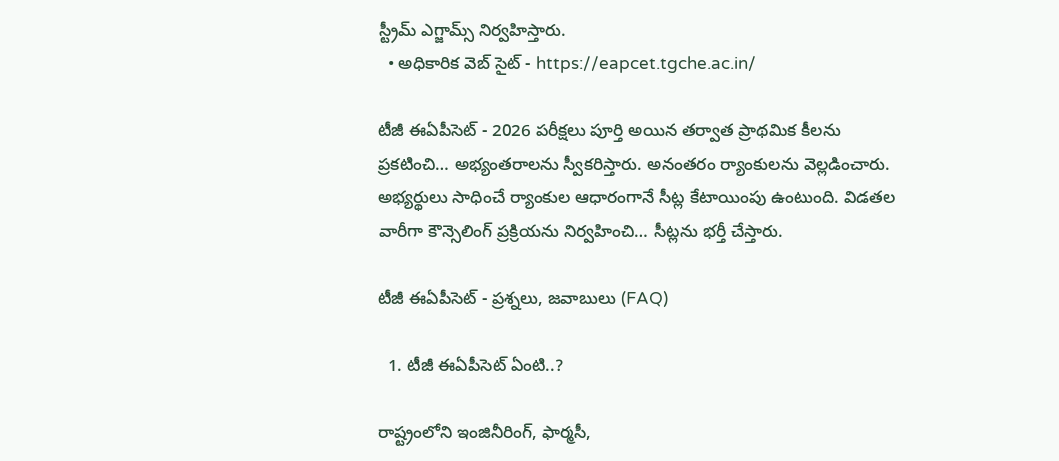స్ట్రీమ్ ఎగ్జామ్స్ నిర్వహిస్తారు.
  • అధికారిక వెబ్ సైట్ - https://eapcet.tgche.ac.in/

టీజీ ఈఏపీసెట్ - 2026 పరీక్షలు పూర్తి అయిన తర్వాత ప్రాథమిక కీలను ప్రకటించి… అభ్యంతరాలను స్వీకరిస్తారు. అనంతరం ర్యాంకులను వెల్లడించారు. అభ్యర్థులు సాధించే ర్యాంకుల ఆధారంగానే సీట్ల కేటాయింపు ఉంటుంది. విడతల వారీగా కౌన్సెలింగ్ ప్రక్రియను నిర్వహించి… సీట్లను భర్తీ చేస్తారు.

టీజీ ఈఏపీసెట్ - ప్రశ్నలు, జవాబులు (FAQ)

  1. టీజీ ఈఏపీసెట్ ఏంటి..?

రాష్ట్రంలోని ఇంజినీరింగ్, ఫార్మసీ,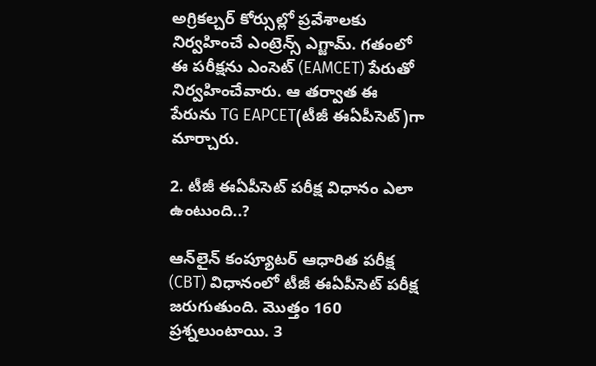అగ్రికల్చర్ కోర్సుల్లో ప్రవేశాలకు నిర్వహించే ఎంట్రెన్స్ ఎగ్జామ్. గతంలో ఈ పరీక్షను ఎంసెట్ (EAMCET) పేరుతో నిర్వహించేవారు. ఆ తర్వాత ఈ పేరును TG EAPCET(టీజీ ఈఏపీసెట్)గా మార్చారు.

2. టీజీ ఈఏపీసెట్ పరీక్ష విధానం ఎలా ఉంటుంది..?

ఆన్‌లైన్ కంప్యూటర్ ఆధారిత పరీక్ష (CBT) విధానంలో టీజీ ఈఏపీసెట్ పరీక్ష జరుగుతుంది. మొత్తం 160 ప్రశ్నలుంటాయి. 3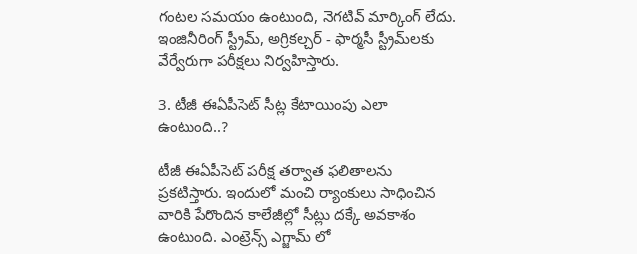గంటల సమయం ఉంటుంది, నెగటివ్ మార్కింగ్ లేదు. ఇంజినీరింగ్ స్ట్రీమ్, అగ్రికల్చర్ - ఫార్మసీ స్ట్రీమ్‌లకు వేర్వేరుగా పరీక్షలు నిర్వహిస్తారు.

3. టీజీ ఈఏపీసెట్ సీట్ల కేటాయింపు ఎలా ఉంటుంది..?

టీజీ ఈఏపీసెట్ పరీక్ష తర్వాత ఫలితాలను ప్రకటిస్తారు. ఇందులో మంచి ర్యాంకులు సాధించిన వారికి పేరొందిన కాలేజీల్లో సీట్లు దక్కే అవకాశం ఉంటుంది. ఎంట్రెన్స్ ఎగ్జామ్ లో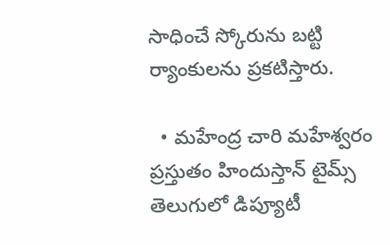సాధించే స్కోరును బట్టి ర్యాంకులను ప్రకటిస్తారు.

  • మహేంద్ర చారి మహేశ్వరం ప్రస్తుతం హిందుస్తాన్ టైమ్స్ తెలుగులో డిప్యూటీ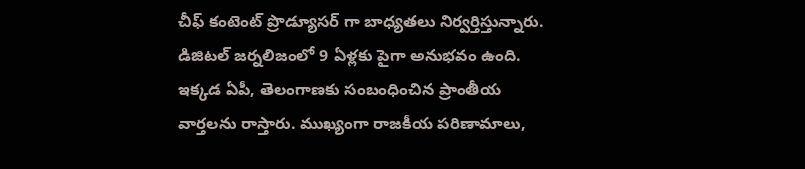చీఫ్ కంటెంట్ ప్రొడ్యూసర్ గా బాధ్యతలు నిర్వర్తిస్తున్నారు. డిజిటల్ జర్నలిజంలో 9 ఏళ్లకు పైగా అనుభవం ఉంది. ఇక్కడ ఏపీ, తెలంగాణకు సంబంధించిన ప్రాంతీయ వార్తలను రాస్తారు. ముఖ్యంగా రాజకీయ పరిణామాలు,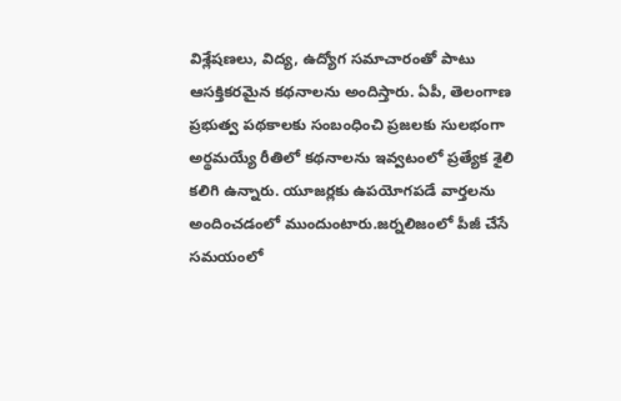విశ్లేషణలు, విద్య, ఉద్యోగ సమాచారంతో పాటు ఆసక్తికరమైన కథనాలను అందిస్తారు. ఏపీ, తెలంగాణ ప్రభుత్వ పథకాలకు సంబంధించి ప్రజలకు సులభంగా అర్థమయ్యే రీతిలో కథనాలను ఇవ్వటంలో ప్రత్యేక శైలి కలిగి ఉన్నారు. యూజర్లకు ఉపయోగపడే వార్తలను అందించడంలో ముందుంటారు.జర్నలిజంలో పీజీ చేసే సమయంలో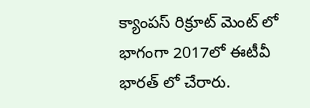క్యాంపస్ రిక్రూట్ మెంట్ లో భాగంగా 2017లో ఈటీవీ భారత్ లో చేరారు.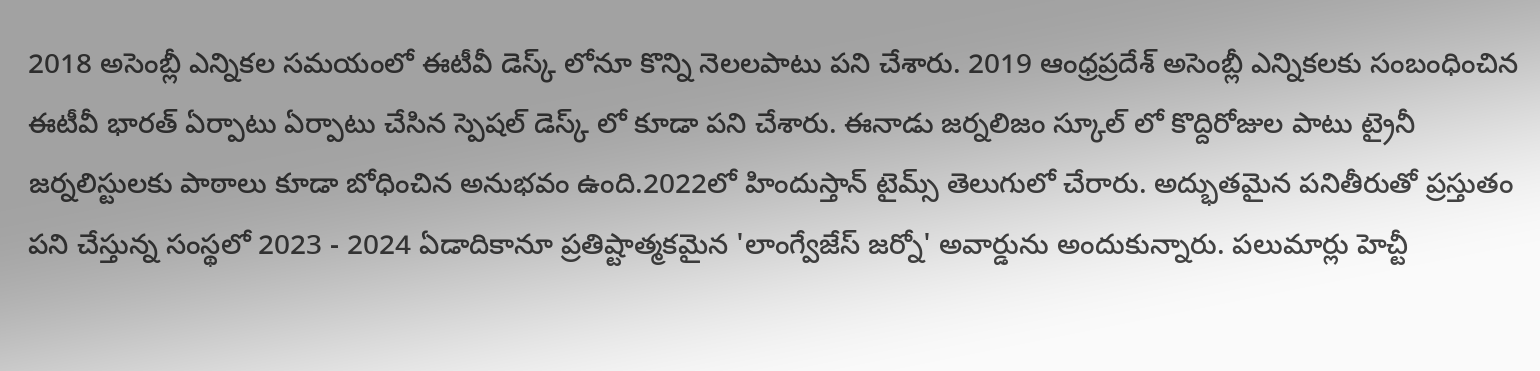2018 అసెంబ్లీ ఎన్నికల సమయంలో ఈటీవీ డెస్క్ లోనూ కొన్ని నెలలపాటు పని చేశారు. 2019 ఆంధ్రప్రదేశ్ అసెంబ్లీ ఎన్నికలకు సంబంధించిన ఈటీవీ భారత్ ఏర్పాటు ఏర్పాటు చేసిన స్పెషల్ డెస్క్ లో కూడా పని చేశారు. ఈనాడు జర్నలిజం స్కూల్ లో కొద్దిరోజుల పాటు ట్రైనీ జర్నలిస్టులకు పాఠాలు కూడా బోధించిన అనుభవం ఉంది.2022లో హిందుస్తాన్ టైమ్స్ తెలుగులో చేరారు. అద్భుతమైన పనితీరుతో ప్రస్తుతం పని చేస్తున్న సంస్థలో 2023 - 2024 ఏడాదికానూ ప్రతిష్టాత్మకమైన 'లాంగ్వేజేస్ జర్నో' అవార్డును అందుకున్నారు. పలుమార్లు హెచ్టీ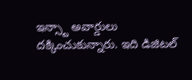ఇన్స్టా అవార్డులు దక్కించుకున్నారు. ఇది డిజిటల్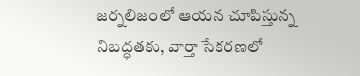జర్నలిజంలో ఆయన చూపిస్తున్న నిబద్ధతకు, వార్తా సేకరణలో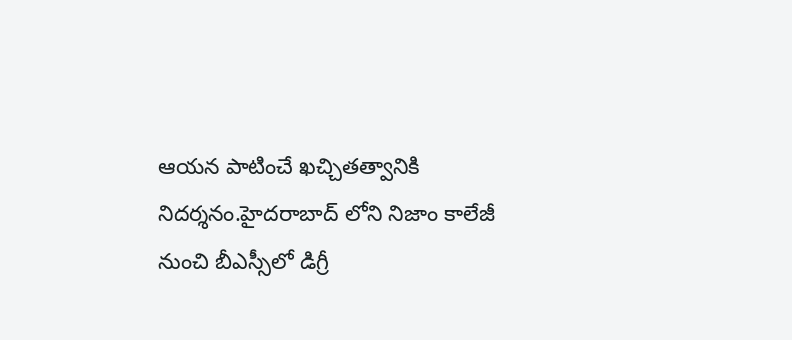ఆయన పాటించే ఖచ్చితత్వానికి నిదర్శనం.హైదరాబాద్ లోని నిజాం కాలేజీ నుంచి బీఎస్సీలో డిగ్రీ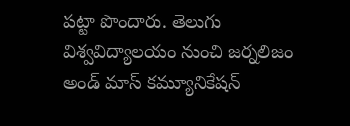పట్టా పొందారు. తెలుగు విశ్వవిద్యాలయం నుంచి జర్నలిజం అండ్ మాస్ కమ్యూనికేషన్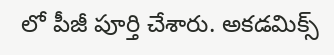లో పీజీ పూర్తి చేశారు. అకడమిక్స్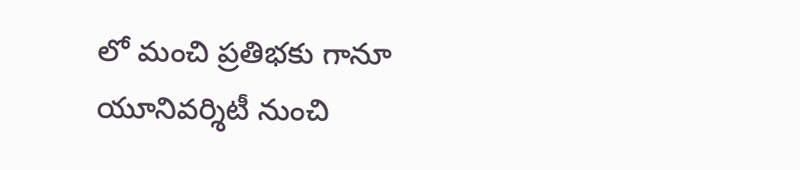లో మంచి ప్రతిభకు గానూ యూనివర్శిటీ నుంచి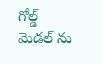గోల్డ్ మెడల్ ను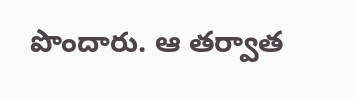పొందారు. ఆ తర్వాత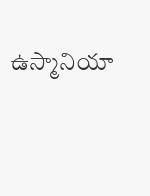ఉస్మానియా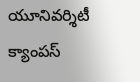యూనివర్శిటీ క్యాంపస్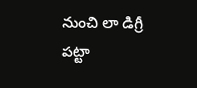నుంచి లా డిగ్రీ పట్టా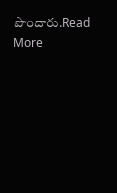పొందారు.Read More